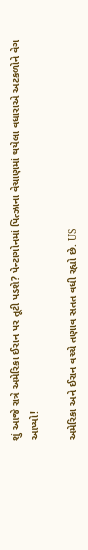શું આજે રાત્રે અમેરિકા ઈરાન પર તૂટી પડશે? પેન્ટાગોનમાં પિત્ઝાના વેચાણમાં થયેલા વધારાએ અટકળોને વેગ આપ્યો!

અમેરિકા અને ઈરાન વચ્ચે તણાવ સતત વધી રહ્યો છે. US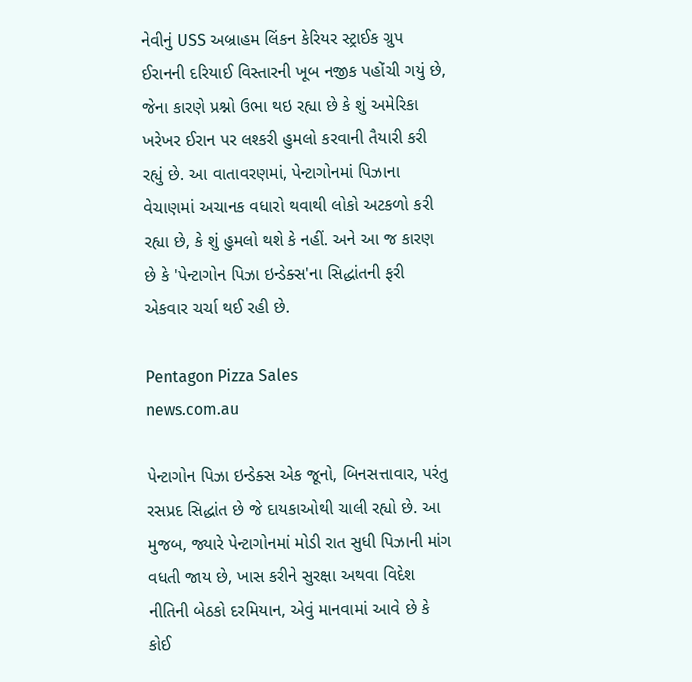નેવીનું USS અબ્રાહમ લિંકન કેરિયર સ્ટ્રાઈક ગ્રુપ ઈરાનની દરિયાઈ વિસ્તારની ખૂબ નજીક પહોંચી ગયું છે, જેના કારણે પ્રશ્નો ઉભા થઇ રહ્યા છે કે શું અમેરિકા ખરેખર ઈરાન પર લશ્કરી હુમલો કરવાની તૈયારી કરી રહ્યું છે. આ વાતાવરણમાં, પેન્ટાગોનમાં પિઝાના વેચાણમાં અચાનક વધારો થવાથી લોકો અટકળો કરી રહ્યા છે, કે શું હુમલો થશે કે નહીં. અને આ જ કારણ છે કે 'પેન્ટાગોન પિઝા ઇન્ડેક્સ'ના સિદ્ધાંતની ફરી એકવાર ચર્ચા થઈ રહી છે.

Pentagon Pizza Sales
news.com.au

પેન્ટાગોન પિઝા ઇન્ડેક્સ એક જૂનો, બિનસત્તાવાર, પરંતુ રસપ્રદ સિદ્ધાંત છે જે દાયકાઓથી ચાલી રહ્યો છે. આ મુજબ, જ્યારે પેન્ટાગોનમાં મોડી રાત સુધી પિઝાની માંગ વધતી જાય છે, ખાસ કરીને સુરક્ષા અથવા વિદેશ નીતિની બેઠકો દરમિયાન, એવું માનવામાં આવે છે કે કોઈ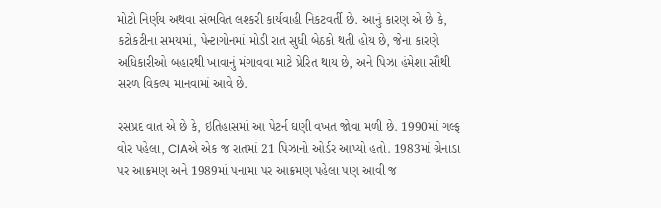મોટો નિર્ણય અથવા સંભવિત લશ્કરી કાર્યવાહી નિકટવર્તી છે. આનું કારણ એ છે કે, કટોકટીના સમયમાં, પેન્ટાગોનમાં મોડી રાત સુધી બેઠકો થતી હોય છે, જેના કારણે અધિકારીઓ બહારથી ખાવાનું મંગાવવા માટે પ્રેરિત થાય છે, અને પિઝા હંમેશા સૌથી સરળ વિકલ્પ માનવામાં આવે છે.

રસપ્રદ વાત એ છે કે, ઇતિહાસમાં આ પેટર્ન ઘણી વખત જોવા મળી છે. 1990માં ગલ્ફ વોર પહેલા, CIAએ એક જ રાતમાં 21 પિઝાનો ઓર્ડર આપ્યો હતો. 1983માં ગ્રેનાડા પર આક્રમણ અને 1989માં પનામા પર આક્રમણ પહેલા પણ આવી જ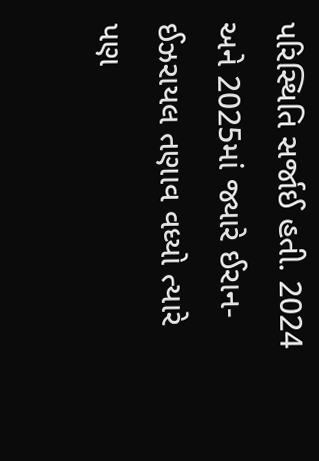પરિસ્થિતિ સર્જાઈ હતી. 2024 અને 2025માં જ્યારે ઈરાન-ઈઝરાયલ તણાવ વધ્યો ત્યારે પણ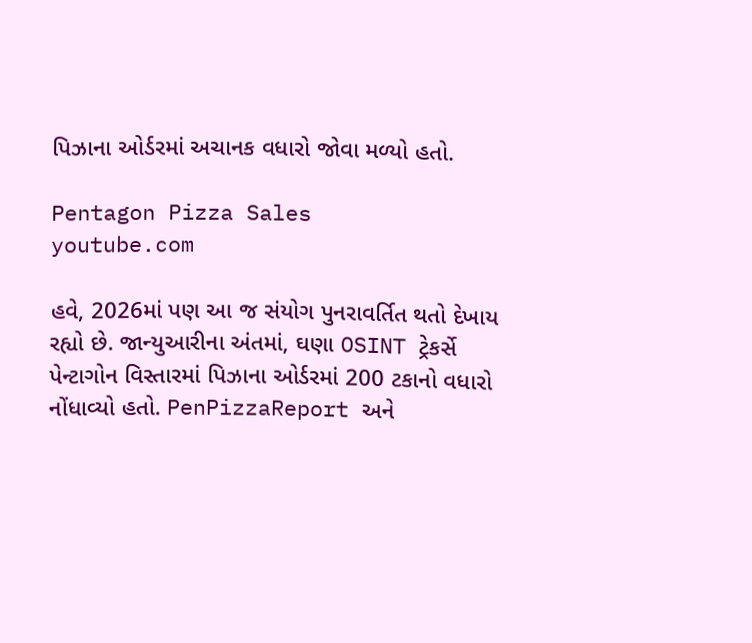પિઝાના ઓર્ડરમાં અચાનક વધારો જોવા મળ્યો હતો.

Pentagon Pizza Sales
youtube.com

હવે, 2026માં પણ આ જ સંયોગ પુનરાવર્તિત થતો દેખાય રહ્યો છે. જાન્યુઆરીના અંતમાં, ઘણા OSINT ટ્રેકર્સે પેન્ટાગોન વિસ્તારમાં પિઝાના ઓર્ડરમાં 200 ટકાનો વધારો નોંધાવ્યો હતો. PenPizzaReport અને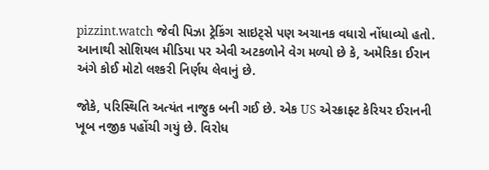pizzint.watch જેવી પિઝા ટ્રેકિંગ સાઇટ્સે પણ અચાનક વધારો નોંધાવ્યો હતો. આનાથી સોશિયલ મીડિયા પર એવી અટકળોને વેગ મળ્યો છે કે, અમેરિકા ઈરાન અંગે કોઈ મોટો લશ્કરી નિર્ણય લેવાનું છે.

જોકે, પરિસ્થિતિ અત્યંત નાજુક બની ગઈ છે. એક US એરક્રાફ્ટ કેરિયર ઈરાનની ખૂબ નજીક પહોંચી ગયું છે. વિરોધ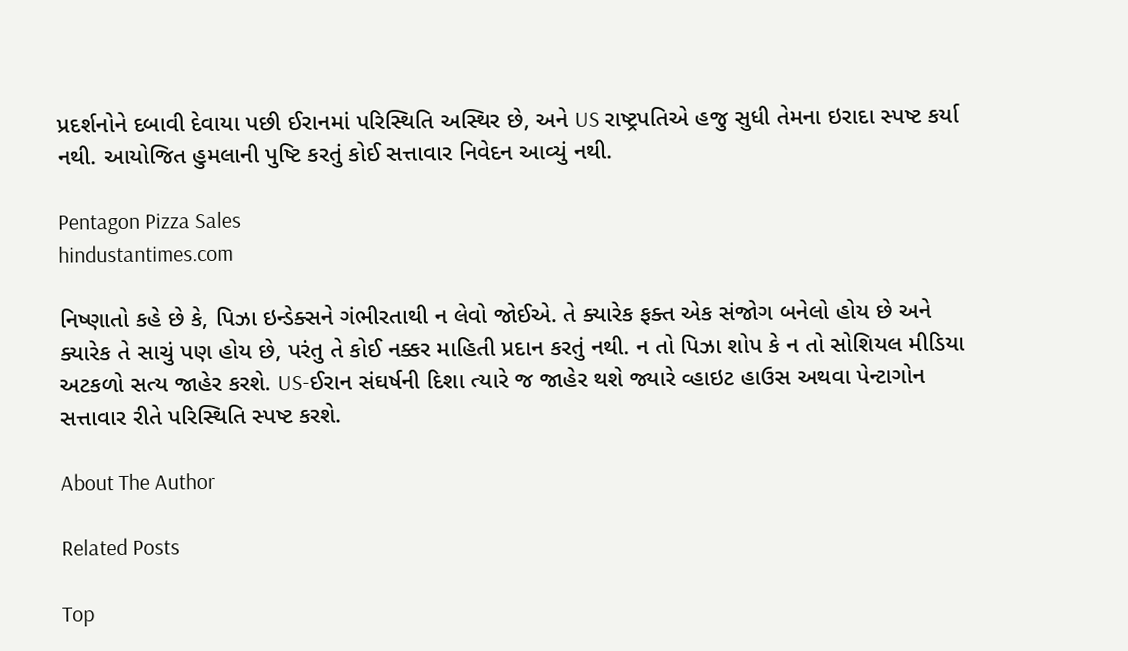પ્રદર્શનોને દબાવી દેવાયા પછી ઈરાનમાં પરિસ્થિતિ અસ્થિર છે, અને US રાષ્ટ્રપતિએ હજુ સુધી તેમના ઇરાદા સ્પષ્ટ કર્યા નથી. આયોજિત હુમલાની પુષ્ટિ કરતું કોઈ સત્તાવાર નિવેદન આવ્યું નથી.

Pentagon Pizza Sales
hindustantimes.com

નિષ્ણાતો કહે છે કે, પિઝા ઇન્ડેક્સને ગંભીરતાથી ન લેવો જોઈએ. તે ક્યારેક ફક્ત એક સંજોગ બનેલો હોય છે અને ક્યારેક તે સાચું પણ હોય છે, પરંતુ તે કોઈ નક્કર માહિતી પ્રદાન કરતું નથી. ન તો પિઝા શોપ કે ન તો સોશિયલ મીડિયા અટકળો સત્ય જાહેર કરશે. US-ઈરાન સંઘર્ષની દિશા ત્યારે જ જાહેર થશે જ્યારે વ્હાઇટ હાઉસ અથવા પેન્ટાગોન સત્તાવાર રીતે પરિસ્થિતિ સ્પષ્ટ કરશે.

About The Author

Related Posts

Top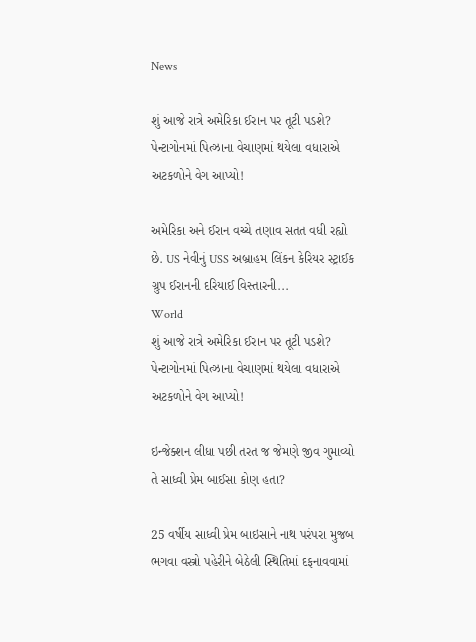News

શું આજે રાત્રે અમેરિકા ઈરાન પર તૂટી પડશે? પેન્ટાગોનમાં પિત્ઝાના વેચાણમાં થયેલા વધારાએ અટકળોને વેગ આપ્યો!

અમેરિકા અને ઈરાન વચ્ચે તણાવ સતત વધી રહ્યો છે. US નેવીનું USS અબ્રાહમ લિંકન કેરિયર સ્ટ્રાઈક ગ્રુપ ઈરાનની દરિયાઈ વિસ્તારની...
World
શું આજે રાત્રે અમેરિકા ઈરાન પર તૂટી પડશે? પેન્ટાગોનમાં પિત્ઝાના વેચાણમાં થયેલા વધારાએ અટકળોને વેગ આપ્યો!

ઇન્જેક્શન લીધા પછી તરત જ જેમણે જીવ ગુમાવ્યો તે સાધ્વી પ્રેમ બાઈસા કોણ હતા?

25 વર્ષીય સાધ્વી પ્રેમ બાઇસાને નાથ પરંપરા મુજબ ભગવા વસ્ત્રો પહેરીને બેઠેલી સ્થિતિમાં દફનાવવામાં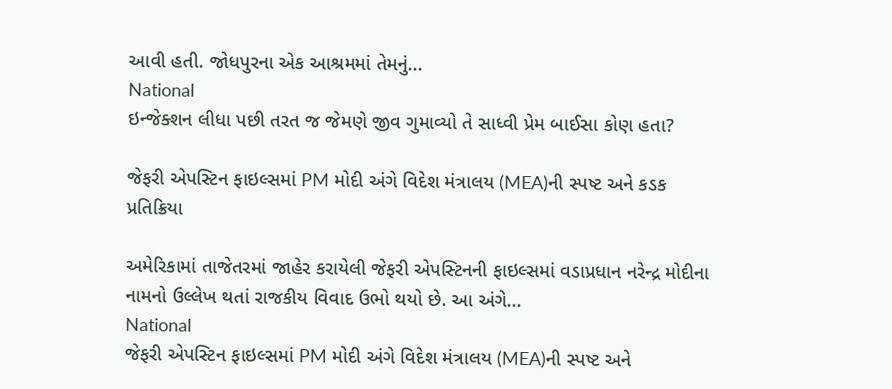આવી હતી. જોધપુરના એક આશ્રમમાં તેમનું...
National
ઇન્જેક્શન લીધા પછી તરત જ જેમણે જીવ ગુમાવ્યો તે સાધ્વી પ્રેમ બાઈસા કોણ હતા?

જેફરી એપસ્ટિન ફાઇલ્સમાં PM મોદી અંગે વિદેશ મંત્રાલય (MEA)ની સ્પષ્ટ અને કડક પ્રતિક્રિયા

અમેરિકામાં તાજેતરમાં જાહેર કરાયેલી જેફરી એપસ્ટિનની ફાઇલ્સમાં વડાપ્રધાન નરેન્દ્ર મોદીના નામનો ઉલ્લેખ થતાં રાજકીય વિવાદ ઉભો થયો છે. આ અંગે...
National
જેફરી એપસ્ટિન ફાઇલ્સમાં PM મોદી અંગે વિદેશ મંત્રાલય (MEA)ની સ્પષ્ટ અને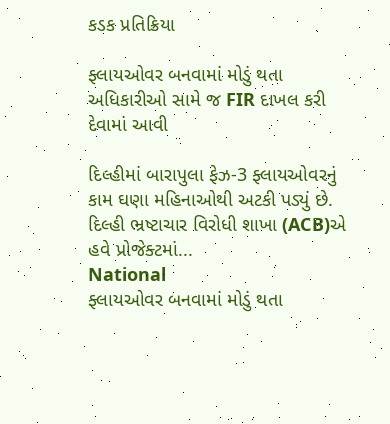કડક પ્રતિક્રિયા

ફ્લાયઓવર બનવામાં મોડું થતા અધિકારીઓ સામે જ FIR દાખલ કરી દેવામાં આવી

દિલ્હીમાં બારાપુલા ફેઝ-3 ફ્લાયઓવરનું કામ ઘણા મહિનાઓથી અટકી પડ્યું છે. દિલ્હી ભ્રષ્ટાચાર વિરોધી શાખા (ACB)એ હવે પ્રોજેક્ટમાં...
National
ફ્લાયઓવર બનવામાં મોડું થતા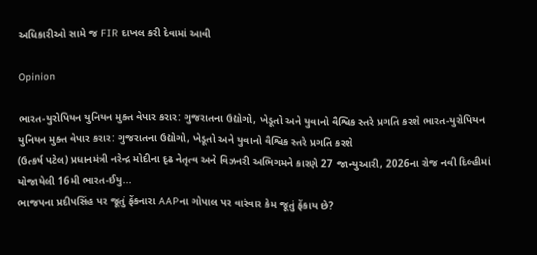અધિકારીઓ સામે જ FIR દાખલ કરી દેવામાં આવી

Opinion

ભારત-યુરોપિયન યુનિયન મુક્ત વેપાર કરાર: ગુજરાતના ઉદ્યોગો, ખેડૂતો અને યુવાનો વૈશ્વિક સ્તરે પ્રગતિ કરશે ભારત-યુરોપિયન યુનિયન મુક્ત વેપાર કરાર: ગુજરાતના ઉદ્યોગો, ખેડૂતો અને યુવાનો વૈશ્વિક સ્તરે પ્રગતિ કરશે
(ઉત્કર્ષ પટેલ) પ્રધાનમંત્રી નરેન્દ્ર મોદીના દૃઢ નેતૃત્વ અને વિઝનરી અભિગમને કારણે 27 જાન્યુઆરી, 2026ના રોજ નવી દિલ્હીમાં યોજાયેલી 16મી ભારત-ઈયુ...
ભાજપના પ્રદીપસિંહ પર જૂતું ફેંકનારા AAPના ગોપાલ પર વારંવાર કેમ જૂતું ફેંકાય છે?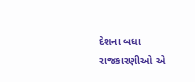દેશના બધા રાજકારણીઓ એ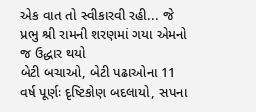એક વાત તો સ્વીકારવી રહી... જે પ્રભુ શ્રી રામની શરણમાં ગયા એમનો જ ઉદ્ધાર થયો
બેટી બચાઓ, બેટી પઢાઓના 11 વર્ષ પૂર્ણઃ દૃષ્ટિકોણ બદલાયો, સપના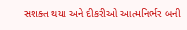સશક્ત થયા અને દીકરીઓ આત્મનિર્ભર બની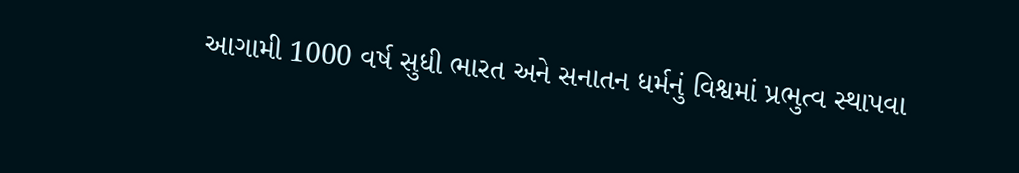આગામી 1000 વર્ષ સુધી ભારત અને સનાતન ધર્મનું વિશ્વમાં પ્રભુત્વ સ્થાપવા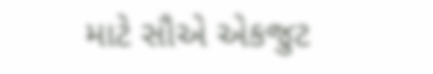માટે સૌએ એકજુટ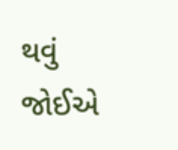થવું જોઈએ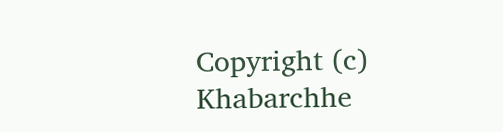Copyright (c) Khabarchhe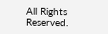All Rights Reserved.